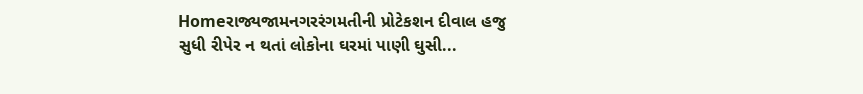Homeરાજ્યજામનગરરંગમતીની પ્રોટેકશન દીવાલ હજુ સુધી રીપેર ન થતાં લોકોના ઘરમાં પાણી ઘુસી...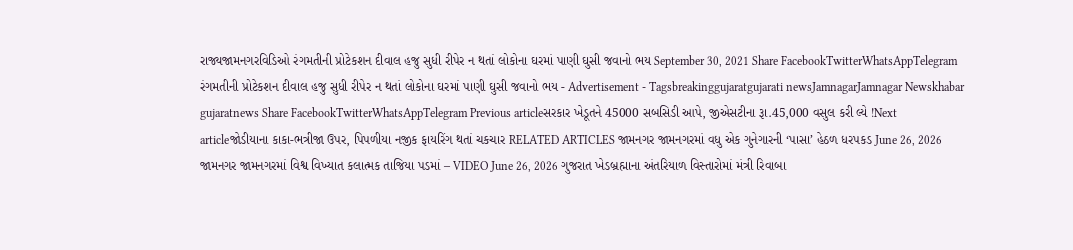રાજ્યજામનગરવિડિઓ રંગમતીની પ્રોટેકશન દીવાલ હજુ સુધી રીપેર ન થતાં લોકોના ઘરમાં પાણી ઘુસી જવાનો ભય September 30, 2021 Share FacebookTwitterWhatsAppTelegram રંગમતીની પ્રોટેકશન દીવાલ હજુ સુધી રીપેર ન થતાં લોકોના ઘરમાં પાણી ઘુસી જવાનો ભય - Advertisement - Tagsbreakinggujaratgujarati newsJamnagarJamnagar Newskhabar gujaratnews Share FacebookTwitterWhatsAppTelegram Previous articleસરકાર ખેડૂતને 45000 સબસિડી આપે, જીએસટીના રૂા.45,000 વસુલ કરી લ્યે !Next articleજોડીયાના કાકા-ભત્રીજા ઉપર, પિપળીયા નજીક ફાયરિંગ થતાં ચકચાર RELATED ARTICLES જામનગર જામનગરમાં વધુ એક ગુનેગારની ‘પાસા’ હેઠળ ધરપકડ June 26, 2026 જામનગર જામનગરમાં વિશ્વ વિખ્યાત કલાત્મક તાજિયા પડમાં – VIDEO June 26, 2026 ગુજરાત ખેડબ્રહ્માના અંતરિયાળ વિસ્તારોમાં મંત્રી રિવાબા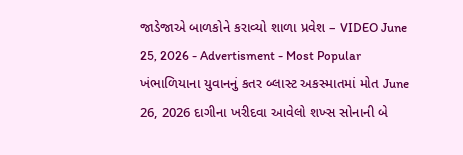જાડેજાએ બાળકોને કરાવ્યો શાળા પ્રવેશ – VIDEO June 25, 2026 - Advertisment - Most Popular ખંભાળિયાના યુવાનનું કતર બ્લાસ્ટ અકસ્માતમાં મોત June 26, 2026 દાગીના ખરીદવા આવેલો શખ્સ સોનાની બે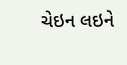ચેઇન લઇને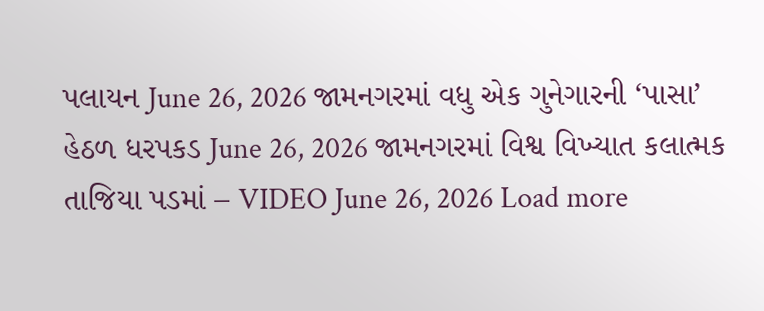પલાયન June 26, 2026 જામનગરમાં વધુ એક ગુનેગારની ‘પાસા’ હેઠળ ધરપકડ June 26, 2026 જામનગરમાં વિશ્વ વિખ્યાત કલાત્મક તાજિયા પડમાં – VIDEO June 26, 2026 Load more